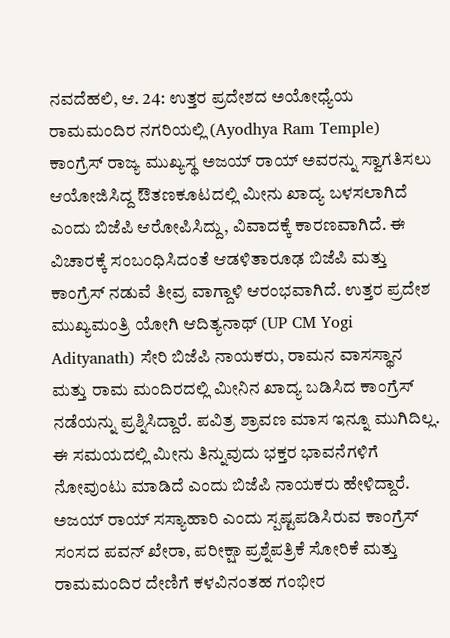ನವದೆಹಲಿ, ಆ. 24: ಉತ್ತರ ಪ್ರದೇಶದ ಅಯೋಧ್ಯೆಯ ರಾಮಮಂದಿರ ನಗರಿಯಲ್ಲಿ (Ayodhya Ram Temple) ಕಾಂಗ್ರೆಸ್ ರಾಜ್ಯ ಮುಖ್ಯಸ್ಥ ಅಜಯ್ ರಾಯ್ ಅವರನ್ನು ಸ್ವಾಗತಿಸಲು ಆಯೋಜಿಸಿದ್ದ ಔತಣಕೂಟದಲ್ಲಿ ಮೀನು ಖಾದ್ಯ ಬಳಸಲಾಗಿದೆ ಎಂದು ಬಿಜೆಪಿ ಆರೋಪಿಸಿದ್ದು, ವಿವಾದಕ್ಕೆ ಕಾರಣವಾಗಿದೆ. ಈ ವಿಚಾರಕ್ಕೆ ಸಂಬಂಧಿಸಿದಂತೆ ಆಡಳಿತಾರೂಢ ಬಿಜೆಪಿ ಮತ್ತು ಕಾಂಗ್ರೆಸ್ ನಡುವೆ ತೀವ್ರ ವಾಗ್ದಾಳಿ ಆರಂಭವಾಗಿದೆ. ಉತ್ತರ ಪ್ರದೇಶ ಮುಖ್ಯಮಂತ್ರಿ ಯೋಗಿ ಆದಿತ್ಯನಾಥ್ (UP CM Yogi Adityanath) ಸೇರಿ ಬಿಜೆಪಿ ನಾಯಕರು, ರಾಮನ ವಾಸಸ್ಥಾನ ಮತ್ತು ರಾಮ ಮಂದಿರದಲ್ಲಿ ಮೀನಿನ ಖಾದ್ಯ ಬಡಿಸಿದ ಕಾಂಗ್ರೆಸ್ ನಡೆಯನ್ನು ಪ್ರಶ್ನಿಸಿದ್ದಾರೆ. ಪವಿತ್ರ ಶ್ರಾವಣ ಮಾಸ ಇನ್ನೂ ಮುಗಿದಿಲ್ಲ. ಈ ಸಮಯದಲ್ಲಿ ಮೀನು ತಿನ್ನುವುದು ಭಕ್ತರ ಭಾವನೆಗಳಿಗೆ ನೋವುಂಟು ಮಾಡಿದೆ ಎಂದು ಬಿಜೆಪಿ ನಾಯಕರು ಹೇಳಿದ್ದಾರೆ.
ಅಜಯ್ ರಾಯ್ ಸಸ್ಯಾಹಾರಿ ಎಂದು ಸ್ಪಷ್ಟಪಡಿಸಿರುವ ಕಾಂಗ್ರೆಸ್ ಸಂಸದ ಪವನ್ ಖೇರಾ, ಪರೀಕ್ಷಾ ಪ್ರಶ್ನೆಪತ್ರಿಕೆ ಸೋರಿಕೆ ಮತ್ತು ರಾಮಮಂದಿರ ದೇಣಿಗೆ ಕಳವಿನಂತಹ ಗಂಭೀರ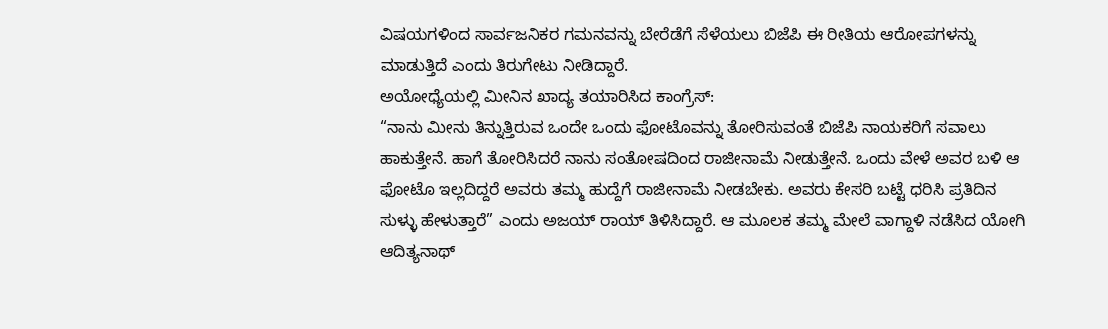ವಿಷಯಗಳಿಂದ ಸಾರ್ವಜನಿಕರ ಗಮನವನ್ನು ಬೇರೆಡೆಗೆ ಸೆಳೆಯಲು ಬಿಜೆಪಿ ಈ ರೀತಿಯ ಆರೋಪಗಳನ್ನು ಮಾಡುತ್ತಿದೆ ಎಂದು ತಿರುಗೇಟು ನೀಡಿದ್ದಾರೆ.
ಅಯೋಧ್ಯೆಯಲ್ಲಿ ಮೀನಿನ ಖಾದ್ಯ ತಯಾರಿಸಿದ ಕಾಂಗ್ರೆಸ್:
“ನಾನು ಮೀನು ತಿನ್ನುತ್ತಿರುವ ಒಂದೇ ಒಂದು ಫೋಟೊವನ್ನು ತೋರಿಸುವಂತೆ ಬಿಜೆಪಿ ನಾಯಕರಿಗೆ ಸವಾಲು ಹಾಕುತ್ತೇನೆ. ಹಾಗೆ ತೋರಿಸಿದರೆ ನಾನು ಸಂತೋಷದಿಂದ ರಾಜೀನಾಮೆ ನೀಡುತ್ತೇನೆ. ಒಂದು ವೇಳೆ ಅವರ ಬಳಿ ಆ ಫೋಟೊ ಇಲ್ಲದಿದ್ದರೆ ಅವರು ತಮ್ಮ ಹುದ್ದೆಗೆ ರಾಜೀನಾಮೆ ನೀಡಬೇಕು. ಅವರು ಕೇಸರಿ ಬಟ್ಟೆ ಧರಿಸಿ ಪ್ರತಿದಿನ ಸುಳ್ಳು ಹೇಳುತ್ತಾರೆ” ಎಂದು ಅಜಯ್ ರಾಯ್ ತಿಳಿಸಿದ್ದಾರೆ. ಆ ಮೂಲಕ ತಮ್ಮ ಮೇಲೆ ವಾಗ್ದಾಳಿ ನಡೆಸಿದ ಯೋಗಿ ಆದಿತ್ಯನಾಥ್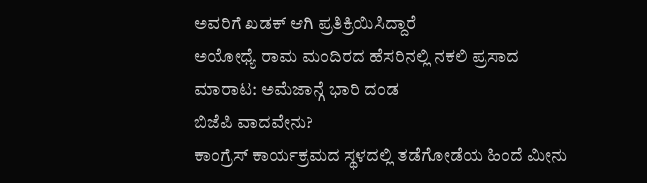ಅವರಿಗೆ ಖಡಕ್ ಆಗಿ ಪ್ರತಿಕ್ರಿಯಿಸಿದ್ದಾರೆ
ಅಯೋಧ್ಯೆ ರಾಮ ಮಂದಿರದ ಹೆಸರಿನಲ್ಲಿ ನಕಲಿ ಪ್ರಸಾದ ಮಾರಾಟ: ಅಮೆಜಾನ್ಗೆ ಭಾರಿ ದಂಡ
ಬಿಜೆಪಿ ವಾದವೇನು?
ಕಾಂಗ್ರೆಸ್ ಕಾರ್ಯಕ್ರಮದ ಸ್ಥಳದಲ್ಲಿ ತಡೆಗೋಡೆಯ ಹಿಂದೆ ಮೀನು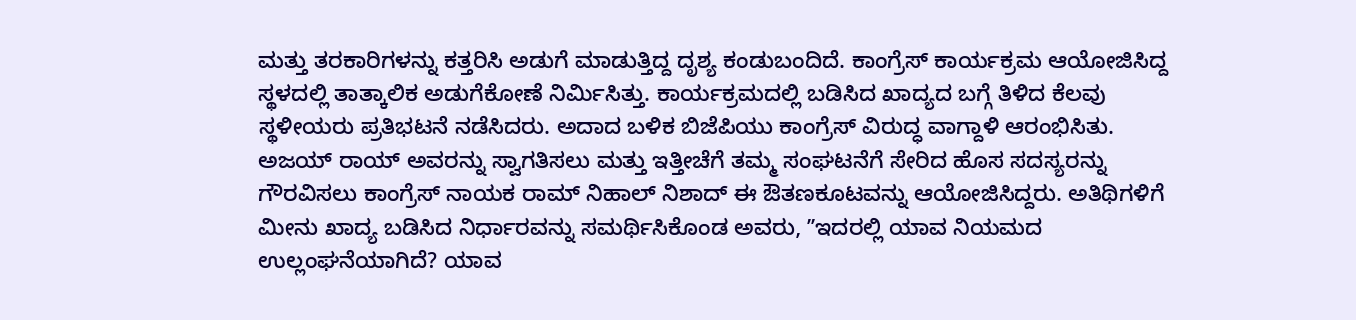ಮತ್ತು ತರಕಾರಿಗಳನ್ನು ಕತ್ತರಿಸಿ ಅಡುಗೆ ಮಾಡುತ್ತಿದ್ದ ದೃಶ್ಯ ಕಂಡುಬಂದಿದೆ. ಕಾಂಗ್ರೆಸ್ ಕಾರ್ಯಕ್ರಮ ಆಯೋಜಿಸಿದ್ದ ಸ್ಥಳದಲ್ಲಿ ತಾತ್ಕಾಲಿಕ ಅಡುಗೆಕೋಣೆ ನಿರ್ಮಿಸಿತ್ತು. ಕಾರ್ಯಕ್ರಮದಲ್ಲಿ ಬಡಿಸಿದ ಖಾದ್ಯದ ಬಗ್ಗೆ ತಿಳಿದ ಕೆಲವು ಸ್ಥಳೀಯರು ಪ್ರತಿಭಟನೆ ನಡೆಸಿದರು. ಅದಾದ ಬಳಿಕ ಬಿಜೆಪಿಯು ಕಾಂಗ್ರೆಸ್ ವಿರುದ್ಧ ವಾಗ್ದಾಳಿ ಆರಂಭಿಸಿತು.
ಅಜಯ್ ರಾಯ್ ಅವರನ್ನು ಸ್ವಾಗತಿಸಲು ಮತ್ತು ಇತ್ತೀಚೆಗೆ ತಮ್ಮ ಸಂಘಟನೆಗೆ ಸೇರಿದ ಹೊಸ ಸದಸ್ಯರನ್ನು ಗೌರವಿಸಲು ಕಾಂಗ್ರೆಸ್ ನಾಯಕ ರಾಮ್ ನಿಹಾಲ್ ನಿಶಾದ್ ಈ ಔತಣಕೂಟವನ್ನು ಆಯೋಜಿಸಿದ್ದರು. ಅತಿಥಿಗಳಿಗೆ ಮೀನು ಖಾದ್ಯ ಬಡಿಸಿದ ನಿರ್ಧಾರವನ್ನು ಸಮರ್ಥಿಸಿಕೊಂಡ ಅವರು, ʼʼಇದರಲ್ಲಿ ಯಾವ ನಿಯಮದ ಉಲ್ಲಂಘನೆಯಾಗಿದೆ? ಯಾವ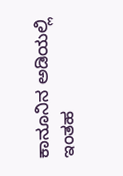ಕಾನೂನಿನ ಅಡಿಯಲ್ಲಿ ಇಂತಹ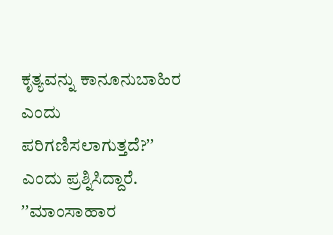ಕೃತ್ಯವನ್ನು ಕಾನೂನುಬಾಹಿರ ಎಂದು ಪರಿಗಣಿಸಲಾಗುತ್ತದೆ?ʼʼ ಎಂದು ಪ್ರಶ್ನಿಸಿದ್ದಾರೆ.
ʼʼಮಾಂಸಾಹಾರ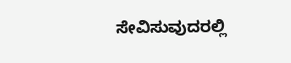ಸೇವಿಸುವುದರಲ್ಲಿ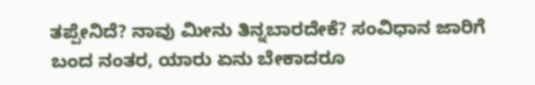ತಪ್ಪೇನಿದೆ? ನಾವು ಮೀನು ತಿನ್ನಬಾರದೇಕೆ? ಸಂವಿಧಾನ ಜಾರಿಗೆ ಬಂದ ನಂತರ, ಯಾರು ಏನು ಬೇಕಾದರೂ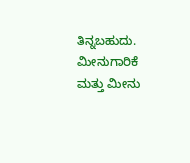ತಿನ್ನಬಹುದು. ಮೀನುಗಾರಿಕೆ ಮತ್ತು ಮೀನು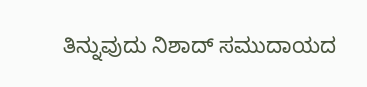ತಿನ್ನುವುದು ನಿಶಾದ್ ಸಮುದಾಯದ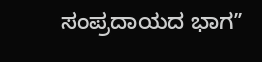ಸಂಪ್ರದಾಯದ ಭಾಗʼʼ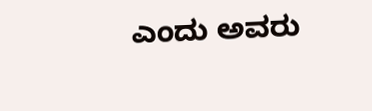ಎಂದು ಅವರು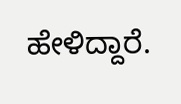ಹೇಳಿದ್ದಾರೆ.